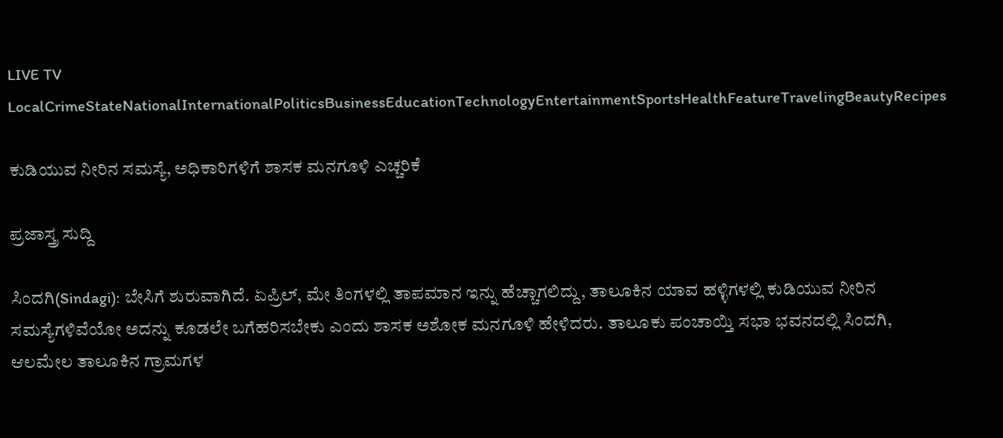LIVE TV LocalCrimeStateNationalInternationalPoliticsBusinessEducationTechnologyEntertainmentSportsHealthFeatureTravelingBeautyRecipes

ಕುಡಿಯುವ ನೀರಿನ ಸಮಸ್ಯೆ, ಅಧಿಕಾರಿಗಳಿಗೆ ಶಾಸಕ ಮನಗೂಳಿ ಎಚ್ಚರಿಕೆ

ಪ್ರಜಾಸ್ತ್ರ ಸುದ್ದಿ

ಸಿಂದಗಿ(Sindagi): ಬೇಸಿಗೆ ಶುರುವಾಗಿದೆ. ಏಪ್ರಿಲ್, ಮೇ ತಿಂಗಳಲ್ಲಿ ತಾಪಮಾನ ಇನ್ನು ಹೆಚ್ಚಾಗಲಿದ್ದು, ತಾಲೂಕಿನ ಯಾವ ಹಳ್ಳಿಗಳಲ್ಲಿ ಕುಡಿಯುವ ನೀರಿನ ಸಮಸ್ಯೆಗಳಿವೆಯೋ ಅದನ್ನು ಕೂಡಲೇ ಬಗೆಹರಿಸಬೇಕು ಎಂದು ಶಾಸಕ ಅಶೋಕ ಮನಗೂಳಿ ಹೇಳಿದರು. ತಾಲೂಕು ಪಂಚಾಯ್ತಿ ಸಭಾ ಭವನದಲ್ಲಿ ಸಿಂದಗಿ, ಆಲಮೇಲ ತಾಲೂಕಿನ ಗ್ರಾಮಗಳ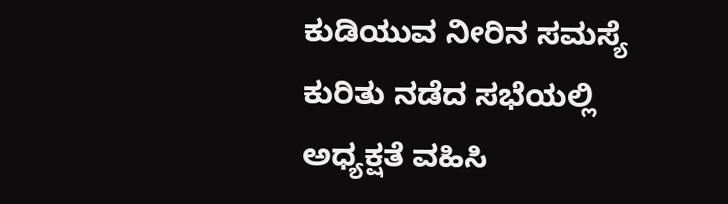ಕುಡಿಯುವ ನೀರಿನ ಸಮಸ್ಯೆ ಕುರಿತು ನಡೆದ ಸಭೆಯಲ್ಲಿ ಅಧ್ಯಕ್ಷತೆ ವಹಿಸಿ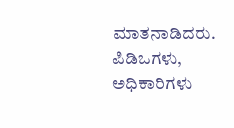ಮಾತನಾಡಿದರು. ಪಿಡಿಒಗಳು, ಅಧಿಕಾರಿಗಳು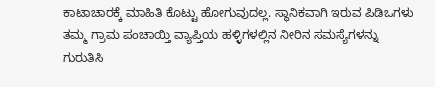ಕಾಟಾಚಾರಕ್ಕೆ ಮಾಹಿತಿ ಕೊಟ್ಟು ಹೋಗುವುದಲ್ಲ. ಸ್ಥಾನಿಕವಾಗಿ ಇರುವ ಪಿಡಿಒಗಳು ತಮ್ಮ ಗ್ರಾಮ ಪಂಚಾಯ್ತಿ ವ್ಯಾಪ್ತಿಯ ಹಳ್ಳಿಗಳಲ್ಲಿನ ನೀರಿನ ಸಮಸ್ಯೆಗಳನ್ನು ಗುರುತಿಸಿ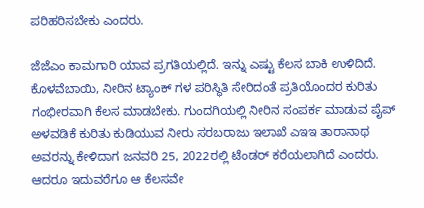ಪರಿಹರಿಸಬೇಕು ಎಂದರು.

ಜೆಜೆಎಂ ಕಾಮಗಾರಿ ಯಾವ ಪ್ರಗತಿಯಲ್ಲಿದೆ. ಇನ್ನು ಎಷ್ಟು ಕೆಲಸ ಬಾಕಿ ಉಳಿದಿದೆ. ಕೊಳವೆಬಾಯಿ, ನೀರಿನ ಟ್ಯಾಂಕ್ ಗಳ ಪರಿಸ್ಥಿತಿ ಸೇರಿದಂತೆ ಪ್ರತಿಯೊಂದರ ಕುರಿತು ಗಂಭೀರವಾಗಿ ಕೆಲಸ ಮಾಡಬೇಕು. ಗುಂದಗಿಯಲ್ಲಿ ನೀರಿನ ಸಂಪರ್ಕ ಮಾಡುವ ಪೈಪ್ ಅಳವಡಿಕೆ ಕುರಿತು ಕುಡಿಯುವ ನೀರು ಸರಬರಾಜು ಇಲಾಖೆ ಎಇಇ ತಾರಾನಾಥ ಅವರನ್ನು ಕೇಳಿದಾಗ ಜನವರಿ 25, 2022ರಲ್ಲಿ ಟೆಂಡರ್ ಕರೆಯಲಾಗಿದೆ ಎಂದರು. ಆದರೂ ಇದುವರೆಗೂ ಆ ಕೆಲಸವೇ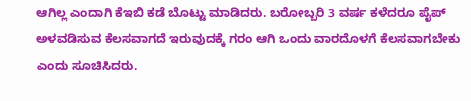ಆಗಿಲ್ಲ ಎಂದಾಗಿ ಕೆಇಬಿ ಕಡೆ ಬೊಟ್ಟು ಮಾಡಿದರು. ಬರೋಬ್ಬರಿ 3 ವರ್ಷ ಕಳೆದರೂ ಪೈಪ್ ಅಳವಡಿಸುವ ಕೆಲಸವಾಗದೆ ಇರುವುದಕ್ಕೆ ಗರಂ ಆಗಿ ಒಂದು ವಾರದೊಳಗೆ ಕೆಲಸವಾಗಬೇಕು ಎಂದು ಸೂಚಿಸಿದರು.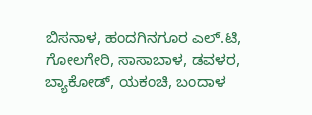ಬಿಸನಾಳ, ಹಂದಗಿನಗೂರ ಎಲ್.ಟಿ, ಗೋಲಗೇರಿ, ಸಾಸಾಬಾಳ, ಡವಳರ, ಬ್ಯಾಕೋಡ್, ಯಕಂಚಿ, ಬಂದಾಳ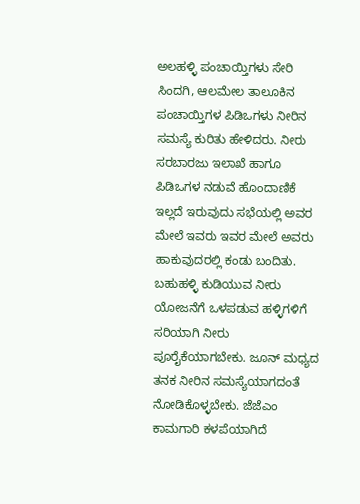ಅಲಹಳ್ಳಿ ಪಂಚಾಯ್ತಿಗಳು ಸೇರಿ ಸಿಂದಗಿ, ಆಲಮೇಲ ತಾಲೂಕಿನ ಪಂಚಾಯ್ತಿಗಳ ಪಿಡಿಒಗಳು ನೀರಿನ ಸಮಸ್ಯೆ ಕುರಿತು ಹೇಳಿದರು. ನೀರು ಸರಬಾರಜು ಇಲಾಖೆ ಹಾಗೂ ಪಿಡಿಒಗಳ ನಡುವೆ ಹೊಂದಾಣಿಕೆ ಇಲ್ಲದೆ ಇರುವುದು ಸಭೆಯಲ್ಲಿ ಅವರ ಮೇಲೆ ಇವರು ಇವರ ಮೇಲೆ ಅವರು ಹಾಕುವುದರಲ್ಲಿ ಕಂಡು ಬಂದಿತು. ಬಹುಹಳ್ಳಿ ಕುಡಿಯುವ ನೀರು ಯೋಜನೆಗೆ ಒಳಪಡುವ ಹಳ್ಳಿಗಳಿಗೆ ಸರಿಯಾಗಿ ನೀರು ಪೂರೈಕೆಯಾಗಬೇಕು. ಜೂನ್ ಮಧ್ಯದ ತನಕ ನೀರಿನ ಸಮಸ್ಯೆಯಾಗದಂತೆ ನೋಡಿಕೊಳ್ಳಬೇಕು. ಜೆಜೆಎಂ ಕಾಮಗಾರಿ ಕಳಪೆಯಾಗಿದೆ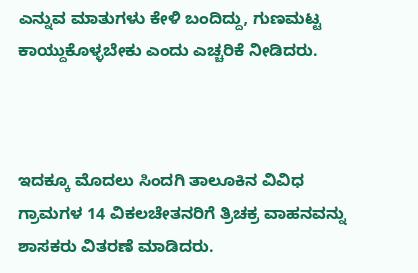ಎನ್ನುವ ಮಾತುಗಳು ಕೇಳಿ ಬಂದಿದ್ದು, ಗುಣಮಟ್ಟ ಕಾಯ್ದುಕೊಳ್ಳಬೇಕು ಎಂದು ಎಚ್ಚರಿಕೆ ನೀಡಿದರು.



ಇದಕ್ಕೂ ಮೊದಲು ಸಿಂದಗಿ ತಾಲೂಕಿನ ವಿವಿಧ ಗ್ರಾಮಗಳ 14 ವಿಕಲಚೇತನರಿಗೆ ತ್ರಿಚಕ್ರ ವಾಹನವನ್ನು ಶಾಸಕರು ವಿತರಣೆ ಮಾಡಿದರು.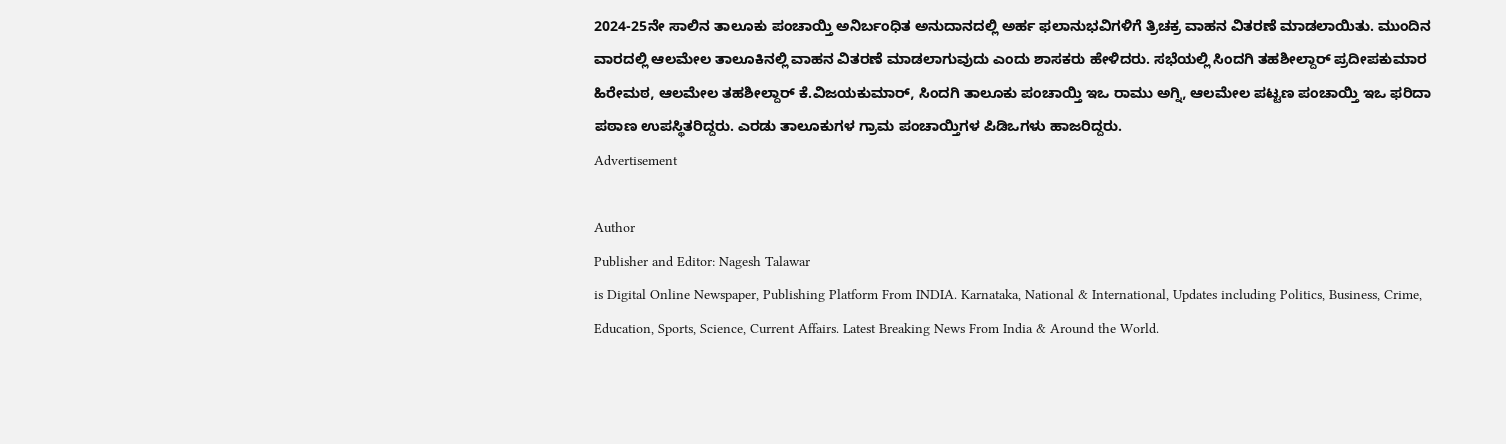2024-25ನೇ ಸಾಲಿನ ತಾಲೂಕು ಪಂಚಾಯ್ತಿ ಅನಿರ್ಬಂಧಿತ ಅನುದಾನದಲ್ಲಿ ಅರ್ಹ ಫಲಾನುಭವಿಗಳಿಗೆ ತ್ರಿಚಕ್ರ ವಾಹನ ವಿತರಣೆ ಮಾಡಲಾಯಿತು. ಮುಂದಿನ ವಾರದಲ್ಲಿ ಆಲಮೇಲ ತಾಲೂಕಿನಲ್ಲಿ ವಾಹನ ವಿತರಣೆ ಮಾಡಲಾಗುವುದು ಎಂದು ಶಾಸಕರು ಹೇಳಿದರು. ಸಭೆಯಲ್ಲಿ ಸಿಂದಗಿ ತಹಶೀಲ್ದಾರ್ ಪ್ರದೀಪಕುಮಾರ ಹಿರೇಮಠ, ಆಲಮೇಲ ತಹಶೀಲ್ದಾರ್ ಕೆ.ವಿಜಯಕುಮಾರ್, ಸಿಂದಗಿ ತಾಲೂಕು ಪಂಚಾಯ್ತಿ ಇಒ ರಾಮು ಅಗ್ನಿ, ಆಲಮೇಲ ಪಟ್ಟಣ ಪಂಚಾಯ್ತಿ ಇಒ ಫರಿದಾ ಪಠಾಣ ಉಪಸ್ಥಿತರಿದ್ದರು. ಎರಡು ತಾಲೂಕುಗಳ ಗ್ರಾಮ ಪಂಚಾಯ್ತಿಗಳ ಪಿಡಿಒಗಳು ಹಾಜರಿದ್ದರು.
Advertisement

Author
Publisher and Editor: Nagesh Talawar
is Digital Online Newspaper, Publishing Platform From INDIA. Karnataka, National & International, Updates including Politics, Business, Crime, Education, Sports, Science, Current Affairs. Latest Breaking News From India & Around the World.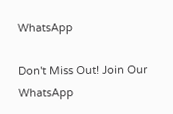WhatsApp

Don't Miss Out! Join Our WhatsApp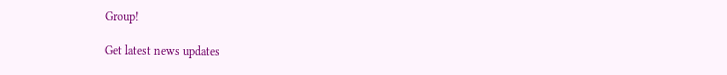Group!

Get latest news updates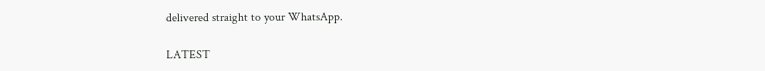delivered straight to your WhatsApp.

LATEST